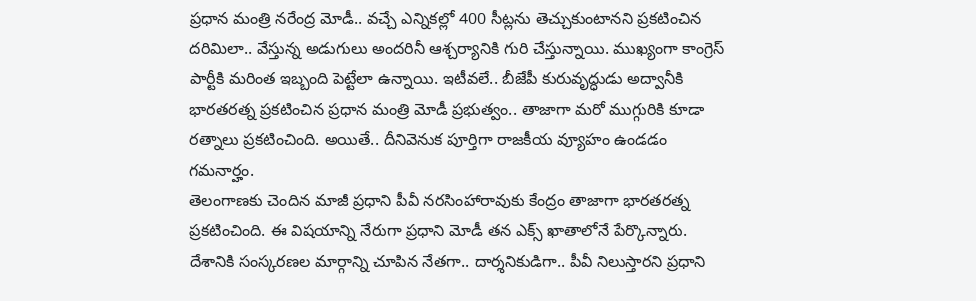ప్రధాన మంత్రి నరేంద్ర మోడీ.. వచ్చే ఎన్నికల్లో 400 సీట్లను తెచ్చుకుంటానని ప్రకటించిన దరిమిలా.. వేస్తున్న అడుగులు అందరినీ ఆశ్చర్యానికి గురి చేస్తున్నాయి. ముఖ్యంగా కాంగ్రెస్ పార్టీకి మరింత ఇబ్బంది పెట్టేలా ఉన్నాయి. ఇటీవలే.. బీజేపీ కురువృద్ధుడు అద్వానీకి భారతరత్న ప్రకటించిన ప్రధాన మంత్రి మోడీ ప్రభుత్వం.. తాజాగా మరో ముగ్గురికి కూడా రత్నాలు ప్రకటించింది. అయితే.. దీనివెనుక పూర్తిగా రాజకీయ వ్యూహం ఉండడం గమనార్హం.
తెలంగాణకు చెందిన మాజీ ప్రధాని పీవీ నరసింహారావుకు కేంద్రం తాజాగా భారతరత్న ప్రకటించింది. ఈ విషయాన్ని నేరుగా ప్రధాని మోడీ తన ఎక్స్ ఖాతాలోనే పేర్కొన్నారు. దేశానికి సంస్కరణల మార్గాన్ని చూపిన నేతగా.. దార్శనికుడిగా.. పీవీ నిలుస్తారని ప్రధాని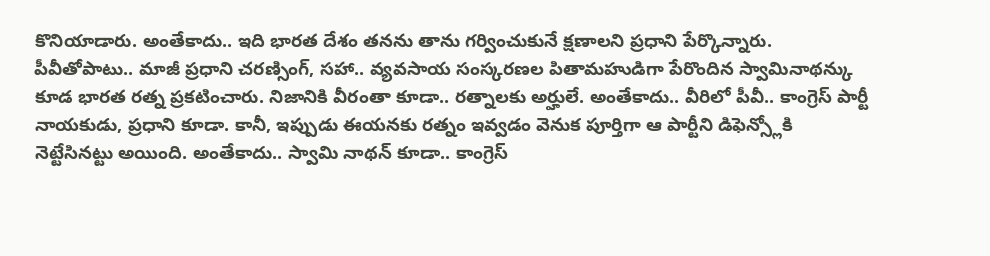కొనియాడారు. అంతేకాదు.. ఇది భారత దేశం తనను తాను గర్వించుకునే క్షణాలని ప్రధాని పేర్కొన్నారు.
పీవీతోపాటు.. మాజీ ప్రధాని చరణ్సింగ్, సహా.. వ్యవసాయ సంస్కరణల పితామహుడిగా పేరొందిన స్వామినాథన్కు కూడ భారత రత్న ప్రకటించారు. నిజానికి వీరంతా కూడా.. రత్నాలకు అర్హులే. అంతేకాదు.. వీరిలో పీవీ.. కాంగ్రెస్ పార్టీ నాయకుడు, ప్రధాని కూడా. కానీ, ఇప్పుడు ఈయనకు రత్నం ఇవ్వడం వెనుక పూర్తిగా ఆ పార్టీని డిఫెన్స్లోకి నెట్టేసినట్టు అయింది. అంతేకాదు.. స్వామి నాథన్ కూడా.. కాంగ్రెస్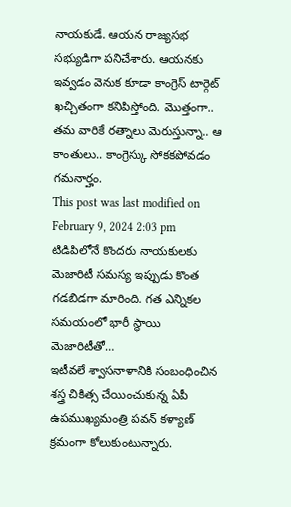నాయకుడే. ఆయన రాజ్యసభ సభ్యుడిగా పనిచేశారు. ఆయనకు ఇవ్వడం వెనుక కూడా కాంగ్రెస్ టార్గెట్ ఖచ్చితంగా కనిపిస్తోంది. మొత్తంగా.. తమ వారికే రత్నాలు మెరుస్తున్నా.. ఆ కాంతులు.. కాంగ్రెస్కు సోకకపోవడం గమనార్హం.
This post was last modified on February 9, 2024 2:03 pm
టిడిపిలోనే కొందరు నాయకులకు మెజారిటీ సమస్య ఇప్పుడు కొంత గడబిడగా మారింది. గత ఎన్నికల సమయంలో భారీ స్థాయి మెజారిటీతో…
ఇటీవలే శ్వాసనాళానికి సంబంధించిన శస్త్ర చికిత్స చేయించుకున్న ఏపీ ఉపముఖ్యమంత్రి పవన్ కళ్యాణ్ క్రమంగా కోలుకుంటున్నారు.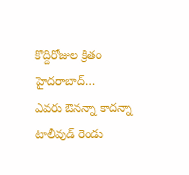కొద్దిరోజుల క్రితం హైదరాబాద్…
ఎవరు ఔనన్నా కాదన్నా టాలీవుడ్ రెండు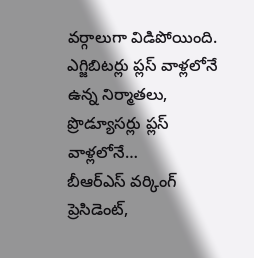వర్గాలుగా విడిపోయింది. ఎగ్జిబిటర్లు ప్లస్ వాళ్లలోనే ఉన్న నిర్మాతలు, ప్రొడ్యూసర్లు ప్లస్ వాళ్లలోనే…
బీఆర్ఎస్ వర్కింగ్ ప్రెసిడెంట్,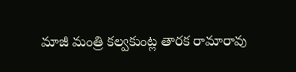మాజీ మంత్రి కల్వకుంట్ల తారక రామారావు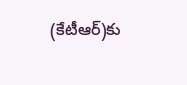(కేటీఆర్)కు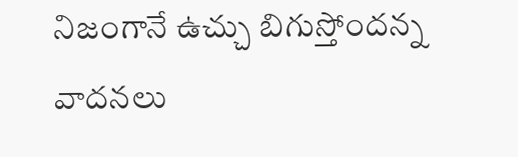నిజంగానే ఉచ్చు బిగుస్తోందన్న వాదనలు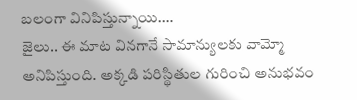బలంగా వినిపిస్తున్నాయి.…
జైలు.. ఈ మాట వినగానే సామాన్యులకు వామ్మో అనిపిస్తుంది. అక్కడి పరిస్థితుల గురించి అనుభవం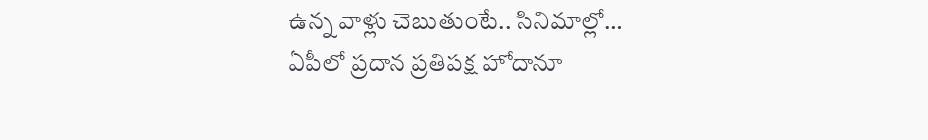ఉన్న వాళ్లు చెబుతుంటే.. సినిమాల్లో…
ఏపీలో ప్రదాన ప్రతిపక్ష హోదానూ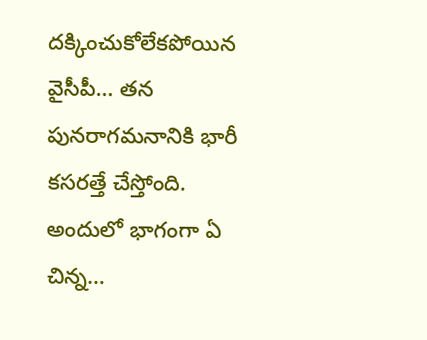దక్కించుకోలేకపోయిన వైసీపీ… తన పునరాగమనానికి భారీ కసరత్తే చేస్తోంది. అందులో భాగంగా ఏ చిన్న…